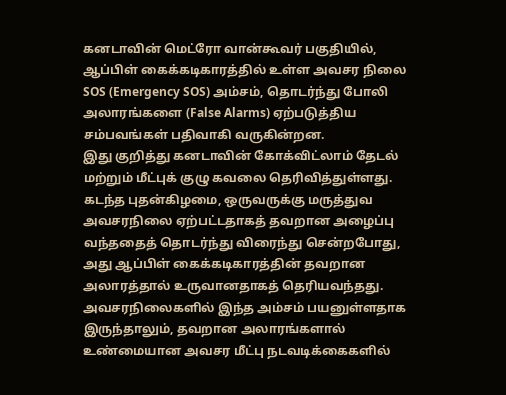கனடாவின் மெட்ரோ வான்கூவர் பகுதியில், ஆப்பிள் கைக்கடிகாரத்தில் உள்ள அவசர நிலை SOS (Emergency SOS) அம்சம், தொடர்ந்து போலி அலாரங்களை (False Alarms) ஏற்படுத்திய சம்பவங்கள் பதிவாகி வருகின்றன.
இது குறித்து கனடாவின் கோக்விட்லாம் தேடல் மற்றும் மீட்புக் குழு கவலை தெரிவித்துள்ளது. கடந்த புதன்கிழமை, ஒருவருக்கு மருத்துவ அவசரநிலை ஏற்பட்டதாகத் தவறான அழைப்பு வந்ததைத் தொடர்ந்து விரைந்து சென்றபோது, அது ஆப்பிள் கைக்கடிகாரத்தின் தவறான அலாரத்தால் உருவானதாகத் தெரியவந்தது.
அவசரநிலைகளில் இந்த அம்சம் பயனுள்ளதாக இருந்தாலும், தவறான அலாரங்களால் உண்மையான அவசர மீட்பு நடவடிக்கைகளில்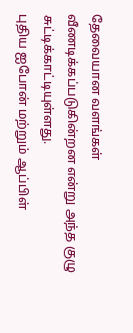தேவையான வளங்கள் வீணடிக்கப்படுகின்றன என்று அந்த குழு சுட்டிக்காட்டியுள்ளது.
புதிய ஐபோன் மற்றும் ஆப்பிள்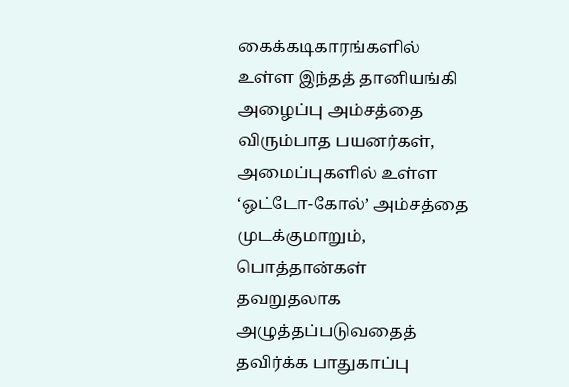கைக்கடிகாரங்களில் உள்ள இந்தத் தானியங்கி அழைப்பு அம்சத்தை விரும்பாத பயனர்கள், அமைப்புகளில் உள்ள ‘ஒட்டோ-கோல்’ அம்சத்தை முடக்குமாறும், பொத்தான்கள் தவறுதலாக அழுத்தப்படுவதைத் தவிர்க்க பாதுகாப்பு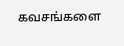கவசங்களை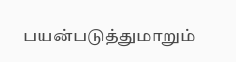பயன்படுத்துமாறும்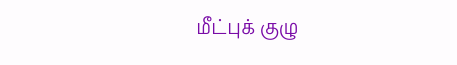மீட்புக் குழு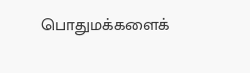பொதுமக்களைக்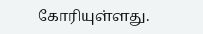கோரியுள்ளது.